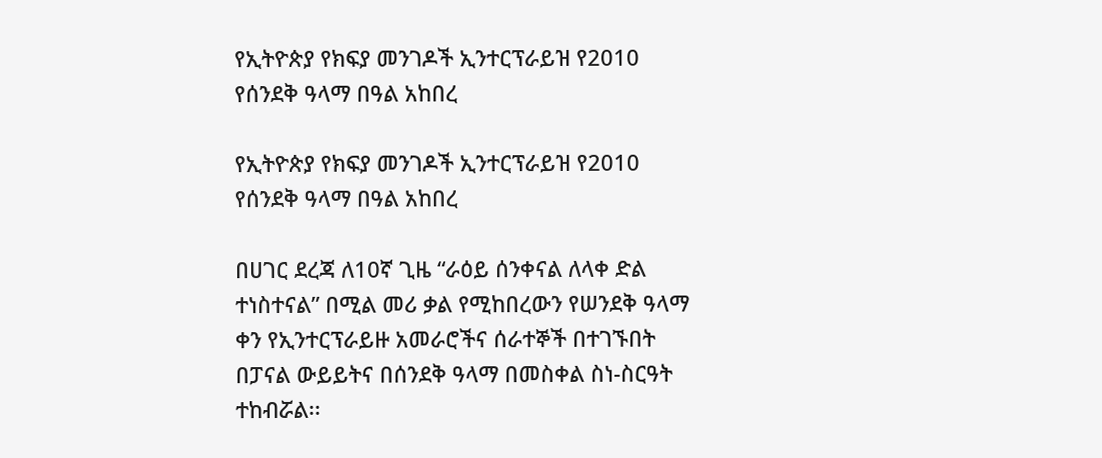የኢትዮጵያ የክፍያ መንገዶች ኢንተርፕራይዝ የ2010 የሰንደቅ ዓላማ በዓል አከበረ

የኢትዮጵያ የክፍያ መንገዶች ኢንተርፕራይዝ የ2010 የሰንደቅ ዓላማ በዓል አከበረ

በሀገር ደረጃ ለ10ኛ ጊዜ “ራዕይ ሰንቀናል ለላቀ ድል ተነስተናል” በሚል መሪ ቃል የሚከበረውን የሠንደቅ ዓላማ ቀን የኢንተርፕራይዙ አመራሮችና ሰራተኞች በተገኙበት በፓናል ውይይትና በሰንደቅ ዓላማ በመስቀል ስነ-ስርዓት ተከብሯል፡፡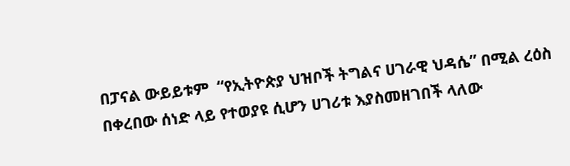በፓናል ውይይቱም  “የኢትዮጵያ ህዝቦች ትግልና ሀገራዊ ህዳሴ” በሚል ረዕስ በቀረበው ሰነድ ላይ የተወያዩ ሲሆን ሀገሪቱ እያስመዘገበች ላለው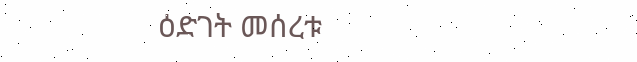ዕድገት መሰረቱ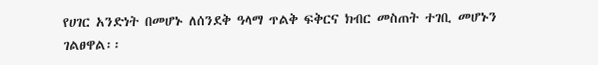የሀገር አንድነት በመሆኑ ለሰንደቅ ዓላማ ጥልቅ ፍቅርና ክብር መስጠት ተገቢ መሆኑን ገልፀዋል፡፡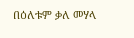በዕለቱም ቃለ መሃላ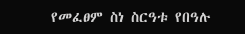የመፈፀም ስነ ስርዓቱ የበዓሉ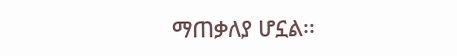ማጠቃለያ ሆኗል፡፡